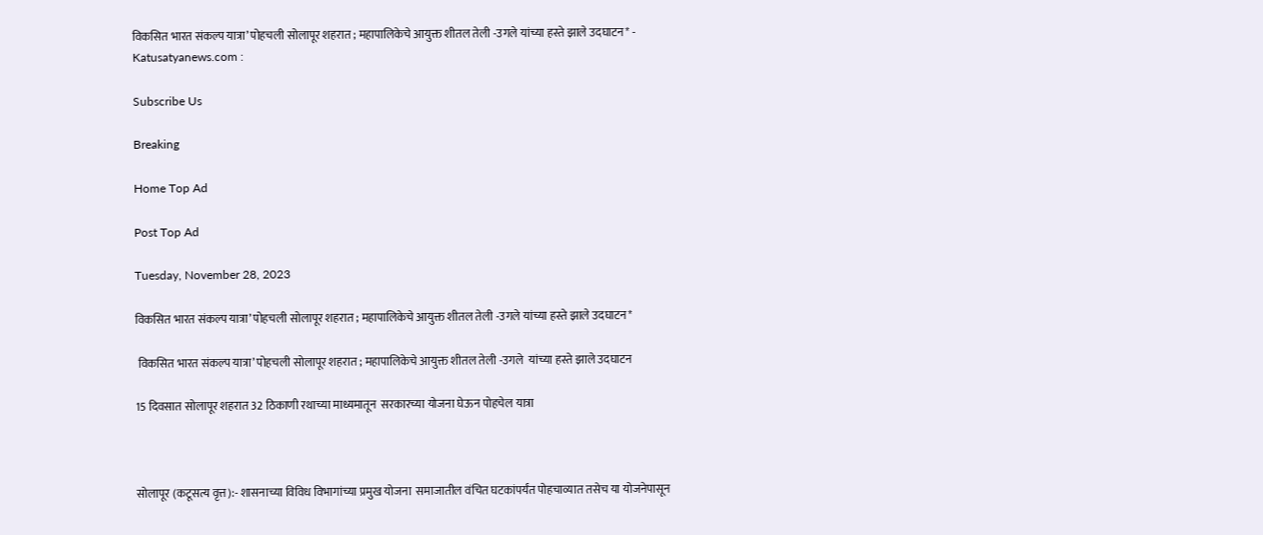विकसित भारत संकल्प यात्रा’ पोहचली सोलापूर शहरात ; महापालिकेचे आयुक्त शीतल तेली -उगले यांच्या हस्ते झाले उदघाटन* - Katusatyanews.com :

Subscribe Us

Breaking

Home Top Ad

Post Top Ad

Tuesday, November 28, 2023

विकसित भारत संकल्प यात्रा’ पोहचली सोलापूर शहरात ; महापालिकेचे आयुक्त शीतल तेली -उगले यांच्या हस्ते झाले उदघाटन*

 विकसित भारत संकल्प यात्रा’ पोहचली सोलापूर शहरात ; महापालिकेचे आयुक्त शीतल तेली -उगले  यांच्या हस्ते झाले उदघाटन

15 दिवसात सोलापूर शहरात 32 ठिकाणी रथाच्या माध्यमातून  सरकारच्या योजना घेऊन पोहचेल यात्रा



सोलापूर (कटूसत्य वृत्त):- शासनाच्या विविध विभागांच्या प्रमुख योजना  समाजातील वंचित घटकांपर्यंत पोहचाव्यात तसेच या योजनेपासून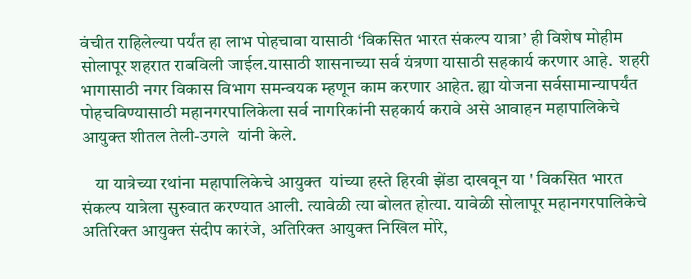वंचीत राहिलेल्या पर्यंत हा लाभ पोहचावा यासाठी ‘विकसित भारत संकल्प यात्रा’ ही विशेष मोहीम  सोलापूर शहरात राबविली जाईल.यासाठी शासनाच्या सर्व यंत्रणा यासाठी सहकार्य करणार आहे.  शहरी भागासाठी नगर विकास विभाग समन्वयक म्हणून काम करणार आहेत. ह्या योजना सर्वसामान्यापर्यंत पोहचविण्यासाठी महानगरपालिकेला सर्व नागरिकांनी सहकार्य करावे असे आवाहन महापालिकेचे आयुक्त शीतल तेली-उगले  यांनी केले.

    या यात्रेच्या रथांना महापालिकेचे आयुक्त  यांच्या हस्ते हिरवी झेंडा दाखवून या ' विकसित भारत संकल्प यात्रेला सुरुवात करण्यात आली. त्यावेळी त्या बोलत होत्या. यावेळी सोलापूर महानगरपालिकेचे अतिरिक्त आयुक्त संदीप कारंजे, अतिरिक्त आयुक्त निखिल मोरे,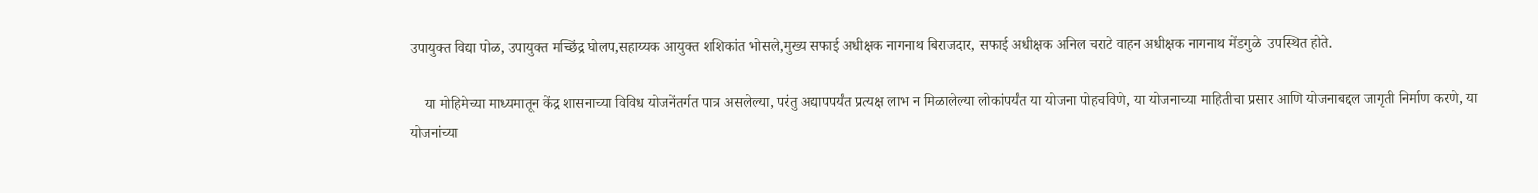उपायुक्त विद्या पोळ, उपायुक्त मच्छिंद्र घोलप,सहाय्यक आयुक्त शशिकांत भोसले,मुख्य सफाई अधीक्षक नागनाथ बिराजदार, सफाई अधीक्षक अनिल चराटे वाहन अधीक्षक नागनाथ मेंडगुळे  उपस्थित होते.

    या मोहिमेच्या माध्यमातून केंद्र शासनाच्या विविध योजनेंतर्गत पात्र असलेल्या, परंतु अद्यापपर्यंत प्रत्यक्ष लाभ न मिळालेल्या लोकांपर्यंत या योजना पोहचविणे, या योजनाच्या माहितीचा प्रसार आणि योजनाबद्दल जागृती निर्माण करणे, या योजनांच्या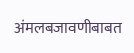अंमलबजावणीबाबत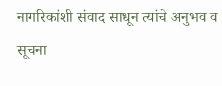नागरिकांशी संवाद साधून त्यांचे अनुभव व सूचना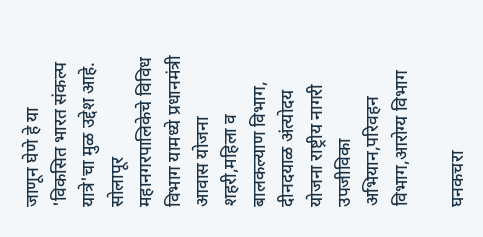जाणून घेणे हे या 'विकसित भारत संकल्प यात्रे'चा मुळ उद्देश आहे. सोलापूर महानगरपालिकेचे विविध विभाग यामध्ये प्रधानमंत्री आवास योजना शहरी,महिला व बालकल्याण विभाग, दीनदयाळ अंत्योदय योजना राष्ट्रीय नागरी उपजीविका अभियान,परिवहन विभाग,आरोग्य विभाग

घनकचरा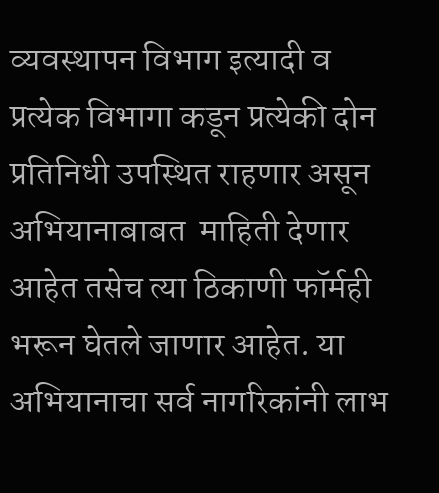व्यवस्थापन विभाग इत्यादी व प्रत्येक विभागा कडून प्रत्येकी दोन प्रतिनिधी उपस्थित राहणार असून अभियानाबाबत  माहिती देणार आहेत तसेच त्या ठिकाणी फॉर्मही भरून घेतले जाणार आहेत. या अभियानाचा सर्व नागरिकांनी लाभ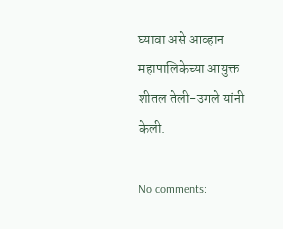घ्यावा असे आव्हान महापालिकेच्या आयुक्त शीतल तेली-उगले यांनी केली.

No comments: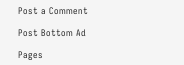Post a Comment

Post Bottom Ad

Pages